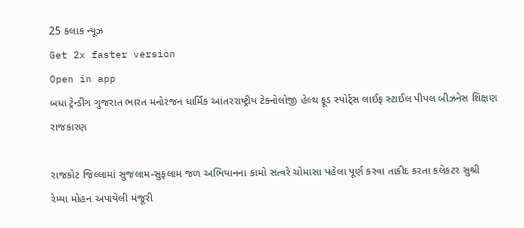25 કલાક ન્યૂઝ
Get 2x faster version
Open in app
બધા ટ્રેન્ડીંગ ગુજરાત ભારત મનોરંજન ધાર્મિક આંતરરાષ્ટ્રીય ટેક્નોલોજી હેલ્થ ફૂડ સ્પોર્ટ્સ લાઈફ સ્ટાઈલ પીપલ બીઝનેસ શિક્ષણ રાજકારણ

રાજકોટ જિલ્લામાં સુજલામ-સુફલામ જળ અભિયાનના કામો સત્વરે ચોમાસા પહેલા પૂર્ણ કરવા તાકીદ કરતા કલેકટર સુશ્રી રેમ્યા મોહન અપાયેલી મંજૂરી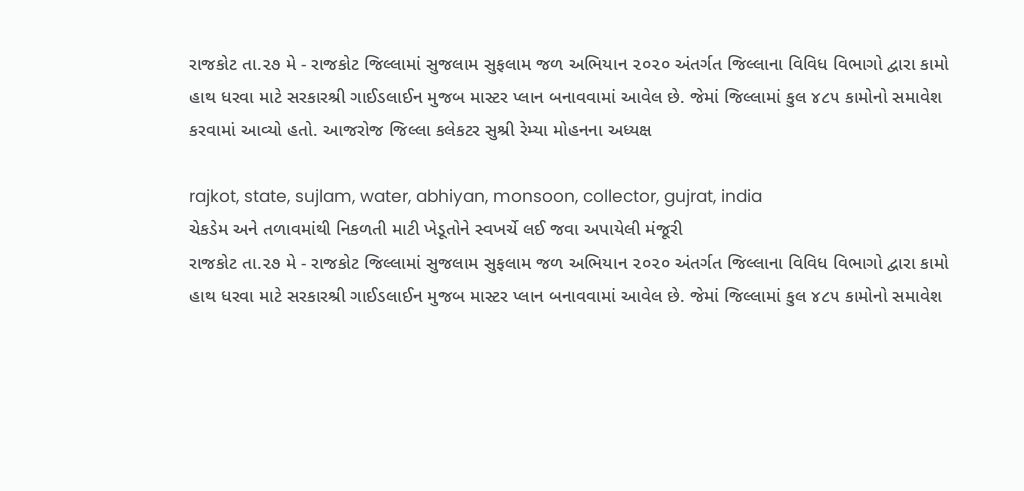રાજકોટ તા.૨૭ મે - રાજકોટ જિલ્લામાં સુજલામ સુફલામ જળ અભિયાન ૨૦૨૦ અંતર્ગત જિલ્લાના વિવિધ વિભાગો દ્વારા કામો હાથ ધરવા માટે સરકારશ્રી ગાઈડલાઈન મુજબ માસ્ટર પ્લાન બનાવવામાં આવેલ છે. જેમાં જિલ્લામાં કુલ ૪૮૫ કામોનો સમાવેશ કરવામાં આવ્યો હતો. આજરોજ જિલ્લા કલેકટર સુશ્રી રેમ્યા મોહનના અધ્યક્ષ

rajkot, state, sujlam, water, abhiyan, monsoon, collector, gujrat, india
ચેકડેમ અને તળાવમાંથી નિકળતી માટી ખેડૂતોને સ્વખર્ચે લઈ જવા અપાયેલી મંજૂરી
રાજકોટ તા.૨૭ મે - રાજકોટ જિલ્લામાં સુજલામ સુફલામ જળ અભિયાન ૨૦૨૦ અંતર્ગત જિલ્લાના વિવિધ વિભાગો દ્વારા કામો હાથ ધરવા માટે સરકારશ્રી ગાઈડલાઈન મુજબ માસ્ટર પ્લાન બનાવવામાં આવેલ છે. જેમાં જિલ્લામાં કુલ ૪૮૫ કામોનો સમાવેશ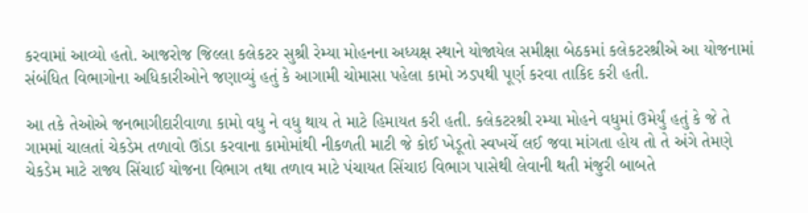કરવામાં આવ્યો હતો. આજરોજ જિલ્લા કલેકટર સુશ્રી રેમ્યા મોહનના અધ્યક્ષ સ્થાને યોજાયેલ સમીક્ષા બેઠકમાં કલેકટરશ્રીએ આ યોજનામાં સંબંધિત વિભાગોના અધિકારીઓને જણાવ્યું હતું કે આગામી ચોમાસા પહેલા કામો ઝડપથી પૂર્ણ કરવા તાકિદ કરી હતી.

આ તકે તેઓએ જનભાગીદારીવાળા કામો વધુ ને વધુ થાય તે માટે હિમાયત કરી હતી. કલેકટરશ્રી રમ્યા મોહને વધુમાં ઉમેર્યું હતું કે જે તે ગામમાં ચાલતાં ચેકડેમ તળાવો ઊંડા કરવાના કામોમાંથી નીકળતી માટી જે કોઈ ખેડૂતો સ્વખર્ચે લઈ જવા માંગતા હોય તો તે અંગે તેમણે ચેકડેમ માટે રાજ્ય સિંચાઈ યોજના વિભાગ તથા તળાવ માટે પંચાયત સિંચાઇ વિભાગ પાસેથી લેવાની થતી મંજુરી બાબતે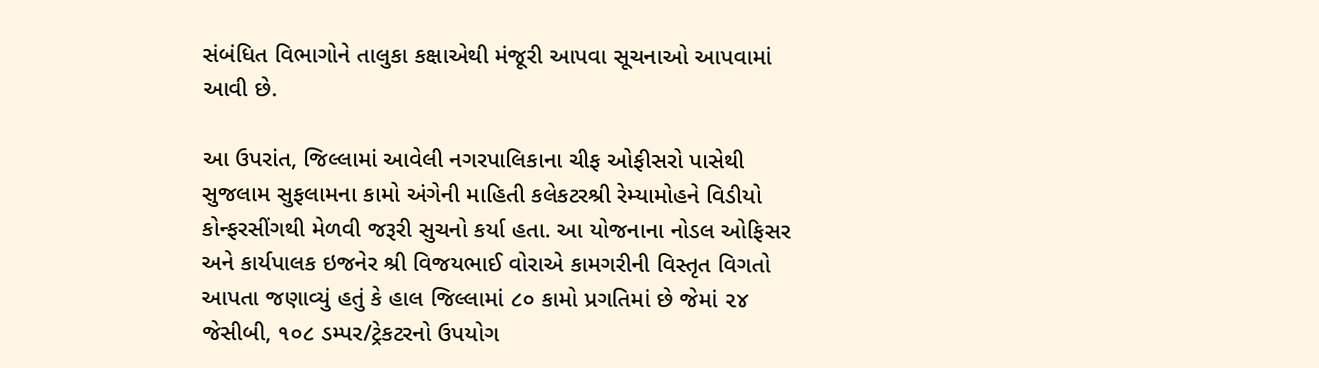સંબંધિત વિભાગોને તાલુકા કક્ષાએથી મંજૂરી આપવા સૂચનાઓ આપવામાં આવી છે.

આ ઉપરાંત, જિલ્લામાં આવેલી નગરપાલિકાના ચીફ ઓફીસરો પાસેથી સુજલામ સુફલામના કામો અંગેની માહિતી કલેકટરશ્રી રેમ્યામોહને વિડીયો કોન્ફરસીંગથી મેળવી જરૂરી સુચનો કર્યા હતા. આ યોજનાના નોડલ ઓફિસર અને કાર્યપાલક ઇજનેર શ્રી વિજયભાઈ વોરાએ કામગરીની વિસ્તૃત વિગતો આપતા જણાવ્યું હતું કે હાલ જિલ્લામાં ૮૦ કામો પ્રગતિમાં છે જેમાં ૨૪ જેસીબી, ૧૦૮ ડમ્પર/ટ્રેકટરનો ઉપયોગ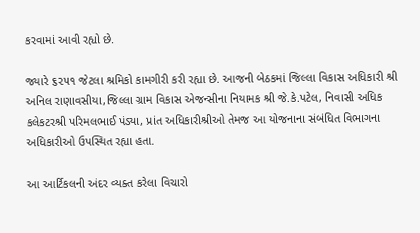કરવામાં આવી રહ્યો છે.

જ્યારે ૬૨૫૧ જેટલા શ્રમિકો કામગીરી કરી રહ્યા છે. આજની બેઠકમાં જિલ્લા વિકાસ અધિકારી શ્રી અનિલ રાણાવસીયા,જિલ્લા ગ્રામ વિકાસ એજન્સીના નિયામક શ્રી જે.કે.પટેલ, નિવાસી અધિક કલેકટરશ્રી પરિમલભાઈ પંડ્યા, પ્રાંત અધિકારીશ્રીઓ તેમજ આ યોજનાના સંબંધિત વિભાગના અધિકારીઓ ઉપસ્થિત રહ્યા હતા.

આ આર્ટિકલની અંદર વ્યક્ત કરેલા વિચારો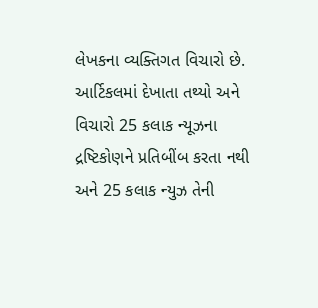લેખકના વ્યક્તિગત વિચારો છે. આર્ટિકલમાં દેખાતા તથ્યો અને વિચારો 25 કલાક ન્યૂઝના દ્રષ્ટિકોણને પ્રતિબીંબ કરતા નથી અને 25 કલાક ન્યુઝ તેની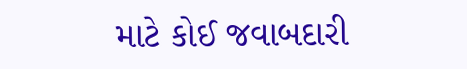માટે કોઈ જવાબદારી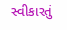સ્વીકારતું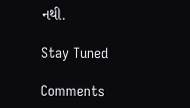નથી.

Stay Tuned

Comments